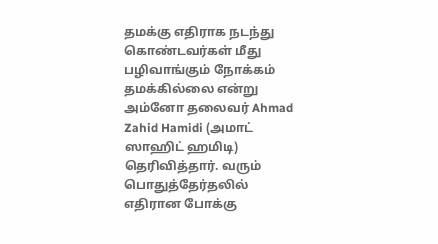தமக்கு எதிராக நடந்து கொண்டவர்கள் மீது பழிவாங்கும் நோக்கம் தமக்கில்லை என்று அம்னோ தலைவர் Ahmad Zahid Hamidi (அமாட் ஸாஹிட் ஹமிடி) தெரிவித்தார். வரும் பொதுத்தேர்தலில் எதிரான போக்கு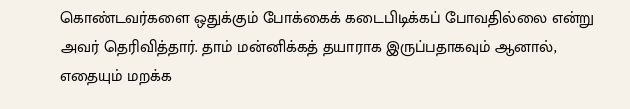கொண்டவர்களை ஒதுக்கும் போக்கைக் கடைபிடிக்கப் போவதில்லை என்று அவர் தெரிவித்தார். தாம் மன்னிக்கத் தயாராக இருப்பதாகவும் ஆனால், எதையும் மறக்க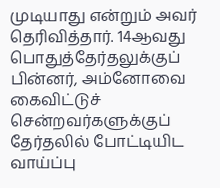முடியாது என்றும் அவர் தெரிவித்தார். 14ஆவது பொதுத்தேர்தலுக்குப் பின்னர், அம்னோவை கைவிட்டுச் சென்றவர்களுக்குப் தேர்தலில் போட்டியிட வாய்ப்பு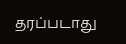தரப்படாது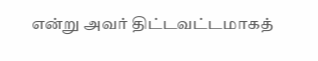என்று அவர் திட்டவட்டமாகத்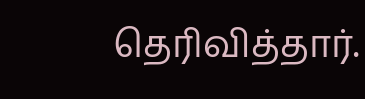தெரிவித்தார்.